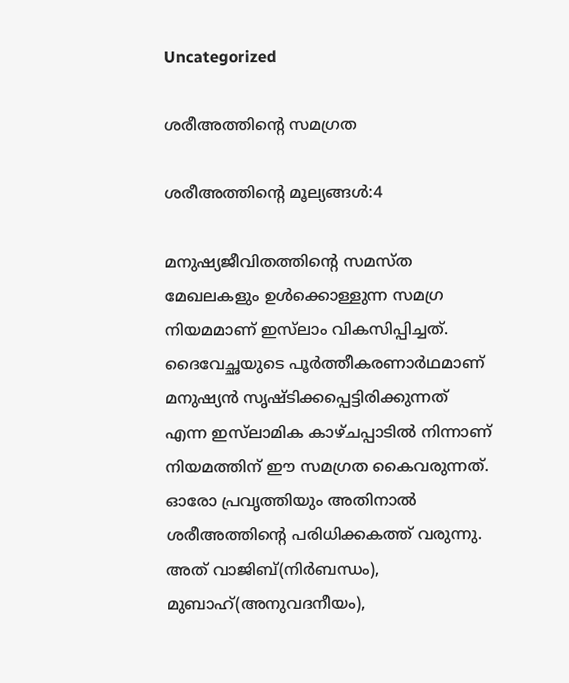Uncategorized

ശരീഅത്തിന്റെ സമഗ്രത

ശരീഅത്തിന്റെ മൂല്യങ്ങള്‍:4

മനുഷ്യജീവിതത്തിന്റെ സമസ്ത മേഖലകളും ഉള്‍ക്കൊള്ളുന്ന സമഗ്ര നിയമമാണ് ഇസ്‌ലാം വികസിപ്പിച്ചത്. ദൈവേച്ഛയുടെ പൂര്‍ത്തീകരണാര്‍ഥമാണ് മനുഷ്യന്‍ സൃഷ്ടിക്കപ്പെട്ടിരിക്കുന്നത് എന്ന ഇസ്‌ലാമിക കാഴ്ചപ്പാടില്‍ നിന്നാണ് നിയമത്തിന് ഈ സമഗ്രത കൈവരുന്നത്. ഓരോ പ്രവൃത്തിയും അതിനാല്‍ ശരീഅത്തിന്റെ പരിധിക്കകത്ത് വരുന്നു. അത് വാജിബ്(നിര്‍ബന്ധം), മുബാഹ്(അനുവദനീയം),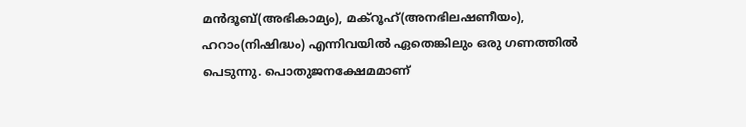മന്‍ദൂബ്(അഭികാമ്യം), മക്‌റൂഹ്(അനഭിലഷണീയം), ഹറാം(നിഷിദ്ധം) എന്നിവയില്‍ ഏതെങ്കിലും ഒരു ഗണത്തില്‍ പെടുന്നു. പൊതുജനക്ഷേമമാണ്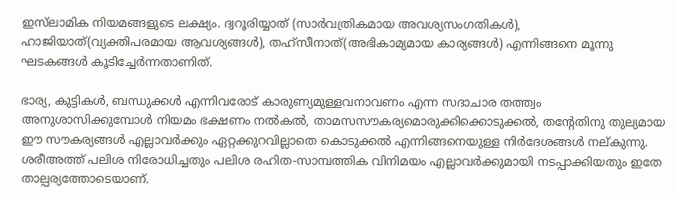ഇസ്‌ലാമിക നിയമങ്ങളുടെ ലക്ഷ്യം. ദ്വറൂരിയ്യാത് (സാര്‍വത്രികമായ അവശ്യസംഗതികള്‍), ഹാജിയാത്(വ്യക്തിപരമായ ആവശ്യങ്ങള്‍), തഹ്‌സീനാത്(അഭികാമ്യമായ കാര്യങ്ങള്‍) എന്നിങ്ങനെ മൂന്നു ഘടകങ്ങള്‍ കൂടിച്ചേര്‍ന്നതാണിത്.

ഭാര്യ, കുട്ടികള്‍, ബന്ധുക്കള്‍ എന്നിവരോട് കാരുണ്യമുള്ളവനാവണം എന്ന സദാചാര തത്ത്വം അനുശാസിക്കുമ്പോള്‍ നിയമം ഭക്ഷണം നല്‍കല്‍, താമസസൗകര്യമൊരുക്കിക്കൊടുക്കല്‍, തന്റേതിനു തുല്യമായ ഈ സൗകര്യങ്ങള്‍ എല്ലാവര്‍ക്കും ഏറ്റക്കുറവില്ലാതെ കൊടുക്കല്‍ എന്നിങ്ങനെയുള്ള നിര്‍ദേശങ്ങള്‍ നല്കുന്നു. ശരീഅത്ത് പലിശ നിരോധിച്ചതും പലിശ രഹിത-സാമ്പത്തിക വിനിമയം എല്ലാവര്‍ക്കുമായി നടപ്പാക്കിയതും ഇതേ താല്പര്യത്തോടെയാണ്.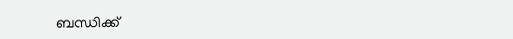ബന്ധിക്ക്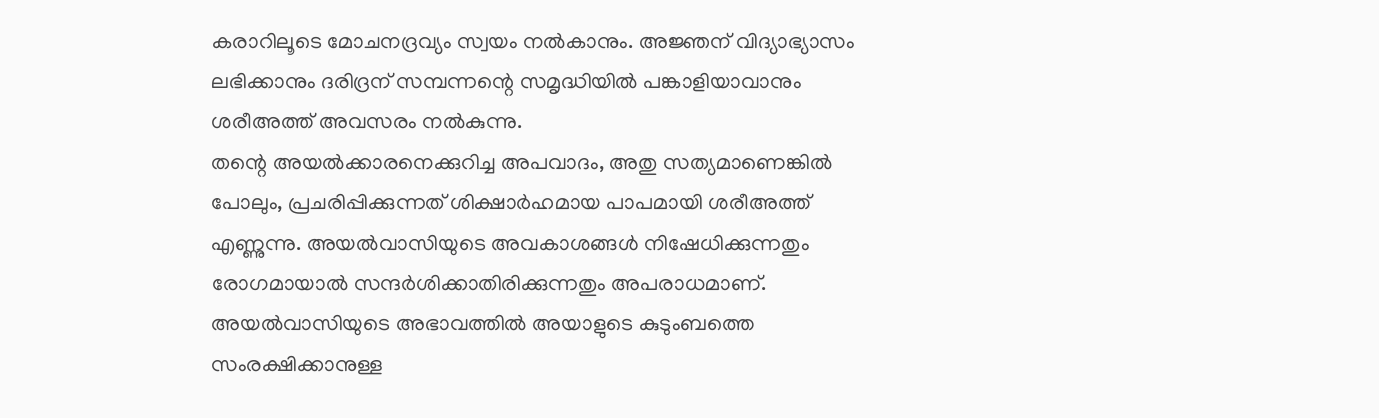കരാറിലൂടെ മോചനദ്രവ്യം സ്വയം നല്‍കാനും. അജ്ഞന് വിദ്യാഭ്യാസം ലഭിക്കാനും ദരിദ്രന് സമ്പന്നന്റെ സമൃദ്ധിയില്‍ പങ്കാളിയാവാനും ശരീഅത്ത് അവസരം നല്‍കുന്നു.
തന്റെ അയല്‍ക്കാരനെക്കുറിച്ച അപവാദം, അതു സത്യമാണെങ്കില്‍ പോലും, പ്രചരിപ്പിക്കുന്നത് ശിക്ഷാര്‍ഹമായ പാപമായി ശരീഅത്ത് എണ്ണുന്നു. അയല്‍വാസിയുടെ അവകാശങ്ങള്‍ നിഷേധിക്കുന്നതും രോഗമായാല്‍ സന്ദര്‍ശിക്കാതിരിക്കുന്നതും അപരാധമാണ്. അയല്‍വാസിയുടെ അഭാവത്തില്‍ അയാളുടെ കുടുംബത്തെ സംരക്ഷിക്കാനുള്ള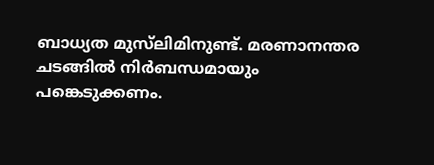ബാധ്യത മുസ്‌ലിമിനുണ്ട്. മരണാനന്തര ചടങ്ങില്‍ നിര്‍ബന്ധമായും പങ്കെടുക്കണം.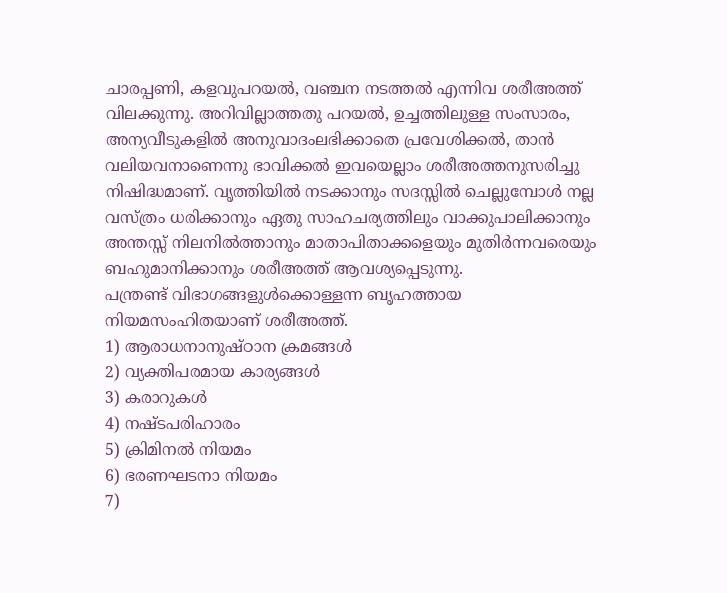ചാരപ്പണി, കളവുപറയല്‍, വഞ്ചന നടത്തല്‍ എന്നിവ ശരീഅത്ത് വിലക്കുന്നു. അറിവില്ലാത്തതു പറയല്‍, ഉച്ചത്തിലുള്ള സംസാരം, അന്യവീടുകളില്‍ അനുവാദംലഭിക്കാതെ പ്രവേശിക്കല്‍, താന്‍ വലിയവനാണെന്നു ഭാവിക്കല്‍ ഇവയെല്ലാം ശരീഅത്തനുസരിച്ചു നിഷിദ്ധമാണ്. വൃത്തിയില്‍ നടക്കാനും സദസ്സില്‍ ചെല്ലുമ്പോള്‍ നല്ല വസ്ത്രം ധരിക്കാനും ഏതു സാഹചര്യത്തിലും വാക്കുപാലിക്കാനും അന്തസ്സ് നിലനില്‍ത്താനും മാതാപിതാക്കളെയും മുതിര്‍ന്നവരെയും ബഹുമാനിക്കാനും ശരീഅത്ത് ആവശ്യപ്പെടുന്നു.
പന്ത്രണ്ട് വിഭാഗങ്ങളുള്‍ക്കൊള്ളന്ന ബൃഹത്തായ നിയമസംഹിതയാണ് ശരീഅത്ത്.
1) ആരാധനാനുഷ്ഠാന ക്രമങ്ങള്‍
2) വ്യക്തിപരമായ കാര്യങ്ങള്‍
3) കരാറുകള്‍
4) നഷ്ടപരിഹാരം
5) ക്രിമിനല്‍ നിയമം
6) ഭരണഘടനാ നിയമം
7)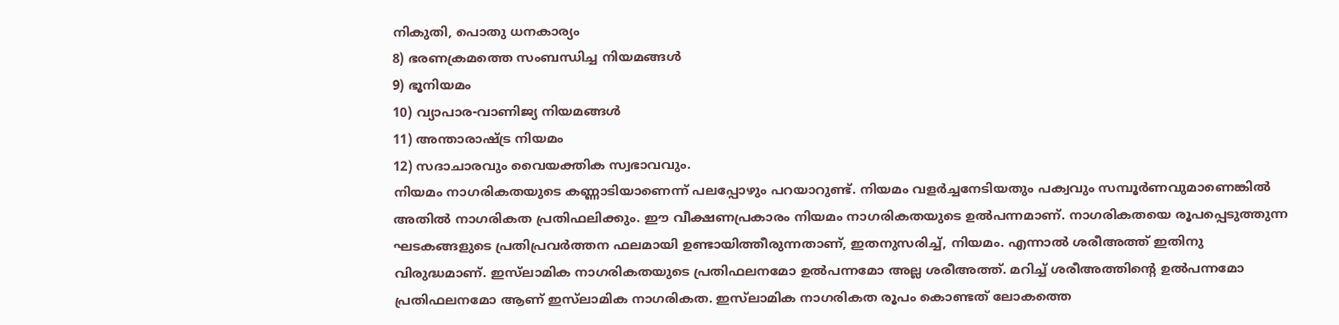നികുതി, പൊതു ധനകാര്യം
8) ഭരണക്രമത്തെ സംബന്ധിച്ച നിയമങ്ങള്‍
9) ഭൂനിയമം
10) വ്യാപാര-വാണിജ്യ നിയമങ്ങള്‍
11) അന്താരാഷ്ട്ര നിയമം
12) സദാചാരവും വൈയക്തിക സ്വഭാവവും.
നിയമം നാഗരികതയുടെ കണ്ണാടിയാണെന്ന് പലപ്പോഴും പറയാറുണ്ട്. നിയമം വളര്‍ച്ചനേടിയതും പക്വവും സമ്പൂര്‍ണവുമാണെങ്കില്‍ അതില്‍ നാഗരികത പ്രതിഫലിക്കും. ഈ വീക്ഷണപ്രകാരം നിയമം നാഗരികതയുടെ ഉല്‍പന്നമാണ്. നാഗരികതയെ രൂപപ്പെടുത്തുന്ന ഘടകങ്ങളുടെ പ്രതിപ്രവര്‍ത്തന ഫലമായി ഉണ്ടായിത്തീരുന്നതാണ്, ഇതനുസരിച്ച്, നിയമം. എന്നാല്‍ ശരീഅത്ത് ഇതിനു വിരുദ്ധമാണ്. ഇസ്‌ലാമിക നാഗരികതയുടെ പ്രതിഫലനമോ ഉല്‍പന്നമോ അല്ല ശരീഅത്ത്. മറിച്ച് ശരീഅത്തിന്റെ ഉല്‍പന്നമോ പ്രതിഫലനമോ ആണ് ഇസ്‌ലാമിക നാഗരികത. ഇസ്‌ലാമിക നാഗരികത രൂപം കൊണ്ടത് ലോകത്തെ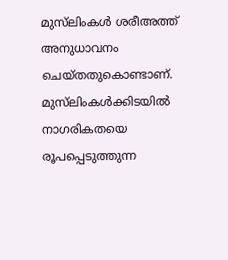മുസ്‌ലിംകള്‍ ശരീഅത്ത് അനുധാവനം ചെയ്തതുകൊണ്ടാണ്. മുസ്‌ലിംകള്‍ക്കിടയില്‍ നാഗരികതയെ രൂപപ്പെടുത്തുന്ന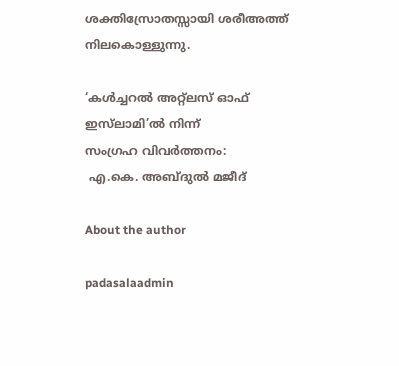ശക്തിസ്രോതസ്സായി ശരീഅത്ത് നിലകൊള്ളുന്നു.

‘കള്‍ച്ചറല്‍ അറ്റ്‌ലസ് ഓഫ് ഇസ്‌ലാമി’ല്‍ നിന്ന്
സംഗ്രഹ വിവര്‍ത്തനം:
 എ.കെ. അബ്ദുല്‍ മജീദ്

About the author

padasalaadmin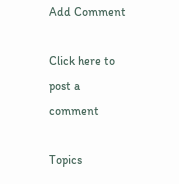Add Comment

Click here to post a comment

Topics